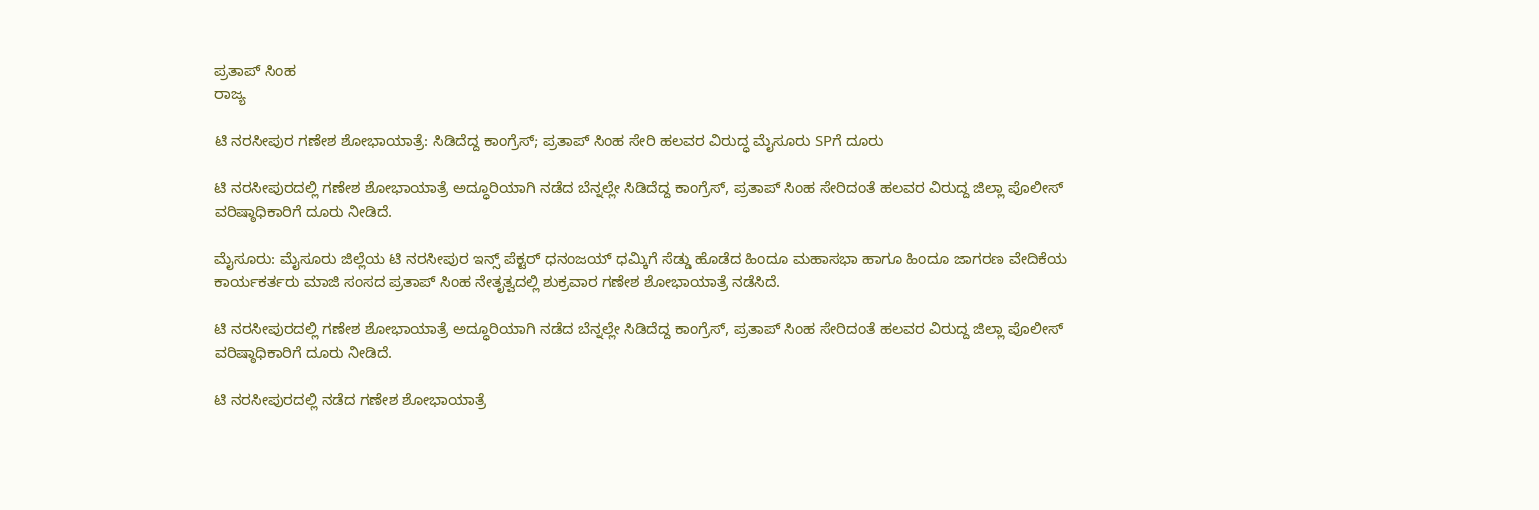ಪ್ರತಾಪ್ ಸಿಂಹ
ರಾಜ್ಯ

ಟಿ ನರಸೀಪುರ ಗಣೇಶ ಶೋಭಾಯಾತ್ರೆ: ಸಿಡಿದೆದ್ದ ಕಾಂಗ್ರೆಸ್; ಪ್ರತಾಪ್ ಸಿಂಹ ಸೇರಿ ಹಲವರ ವಿರುದ್ಧ ಮೈಸೂರು SPಗೆ ದೂರು

ಟಿ ನರಸೀಪುರದಲ್ಲಿ ಗಣೇಶ ಶೋಭಾಯಾತ್ರೆ ಅದ್ಧೂರಿಯಾಗಿ ನಡೆದ ಬೆನ್ನಲ್ಲೇ ಸಿಡಿದೆದ್ದ ಕಾಂಗ್ರೆಸ್, ಪ್ರತಾಪ್ ಸಿಂಹ ಸೇರಿದಂತೆ ಹಲವರ ವಿರುದ್ದ ಜಿಲ್ಲಾ ಪೊಲೀಸ್ ವರಿಷ್ಠಾಧಿಕಾರಿಗೆ ದೂರು ನೀಡಿದೆ.

ಮೈಸೂರು: ಮೈಸೂರು ಜಿಲ್ಲೆಯ ಟಿ ನರಸೀಪುರ ಇನ್ಸ್ ಪೆಕ್ಟರ್ ಧನಂಜಯ್ ಧಮ್ಕಿಗೆ ಸೆಡ್ಡು ಹೊಡೆದ ಹಿಂದೂ ಮಹಾಸಭಾ ಹಾಗೂ ಹಿಂದೂ ಜಾಗರಣ ವೇದಿಕೆಯ ಕಾರ್ಯಕರ್ತರು ಮಾಜಿ ಸಂಸದ ಪ್ರತಾಪ್ ಸಿಂಹ ನೇತೃತ್ವದಲ್ಲಿ ಶುಕ್ರವಾರ ಗಣೇಶ ಶೋಭಾಯಾತ್ರೆ ನಡೆಸಿದೆ.

ಟಿ ನರಸೀಪುರದಲ್ಲಿ ಗಣೇಶ ಶೋಭಾಯಾತ್ರೆ ಅದ್ಧೂರಿಯಾಗಿ ನಡೆದ ಬೆನ್ನಲ್ಲೇ ಸಿಡಿದೆದ್ದ ಕಾಂಗ್ರೆಸ್, ಪ್ರತಾಪ್ ಸಿಂಹ ಸೇರಿದಂತೆ ಹಲವರ ವಿರುದ್ದ ಜಿಲ್ಲಾ ಪೊಲೀಸ್ ವರಿಷ್ಠಾಧಿಕಾರಿಗೆ ದೂರು ನೀಡಿದೆ.

ಟಿ ನರಸೀಪುರದಲ್ಲಿ ನಡೆದ ಗಣೇಶ ಶೋಭಾಯಾತ್ರೆ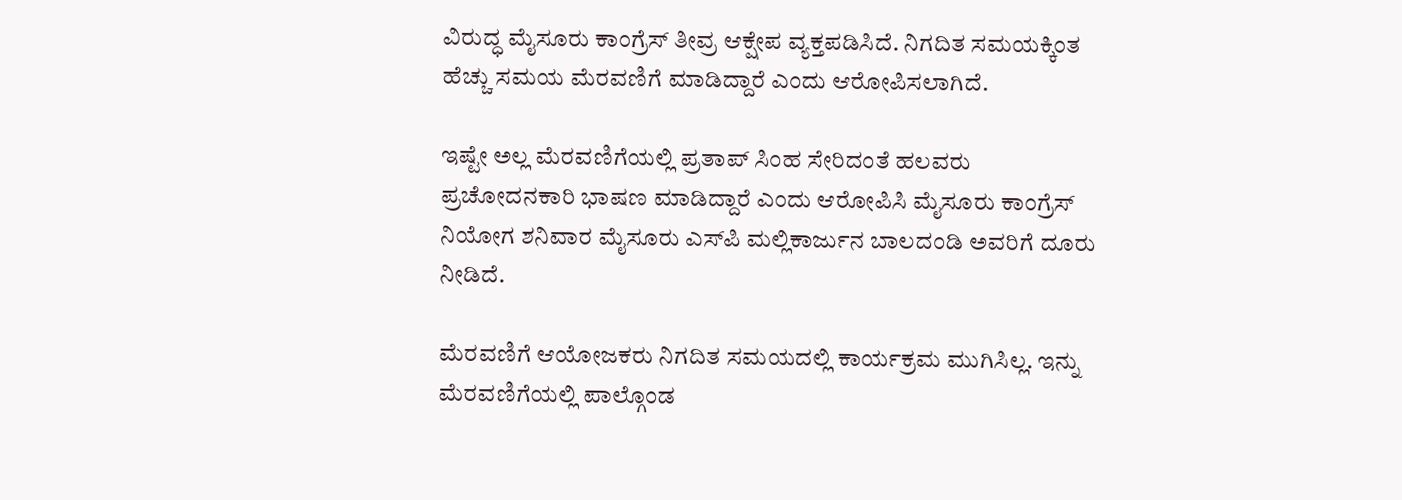ವಿರುದ್ಧ ಮೈಸೂರು ಕಾಂಗ್ರೆಸ್ ತೀವ್ರ ಆಕ್ಷೇಪ ವ್ಯಕ್ತಪಡಿಸಿದೆ. ನಿಗದಿತ ಸಮಯಕ್ಕಿಂತ ಹೆಚ್ಚು ಸಮಯ ಮೆರವಣಿಗೆ ಮಾಡಿದ್ದಾರೆ ಎಂದು ಆರೋಪಿಸಲಾಗಿದೆ.

ಇಷ್ಟೇ ಅಲ್ಲ ಮೆರವಣಿಗೆಯಲ್ಲಿ ಪ್ರತಾಪ್ ಸಿಂಹ ಸೇರಿದಂತೆ ಹಲವರು ಪ್ರಚೋದನಕಾರಿ ಭಾಷಣ ಮಾಡಿದ್ದಾರೆ ಎಂದು ಆರೋಪಿಸಿ ಮೈಸೂರು ಕಾಂಗ್ರೆಸ್ ನಿಯೋಗ ಶನಿವಾರ ಮೈಸೂರು ಎಸ್‌ಪಿ ಮಲ್ಲಿಕಾರ್ಜುನ ಬಾಲದಂಡಿ ಅವರಿಗೆ ದೂರು ನೀಡಿದೆ.

ಮೆರವಣಿಗೆ ಆಯೋಜಕರು ನಿಗದಿತ ಸಮಯದಲ್ಲಿ ಕಾರ್ಯಕ್ರಮ ಮುಗಿಸಿಲ್ಲ. ಇನ್ನು ಮೆರವಣಿಗೆಯಲ್ಲಿ ಪಾಲ್ಗೊಂಡ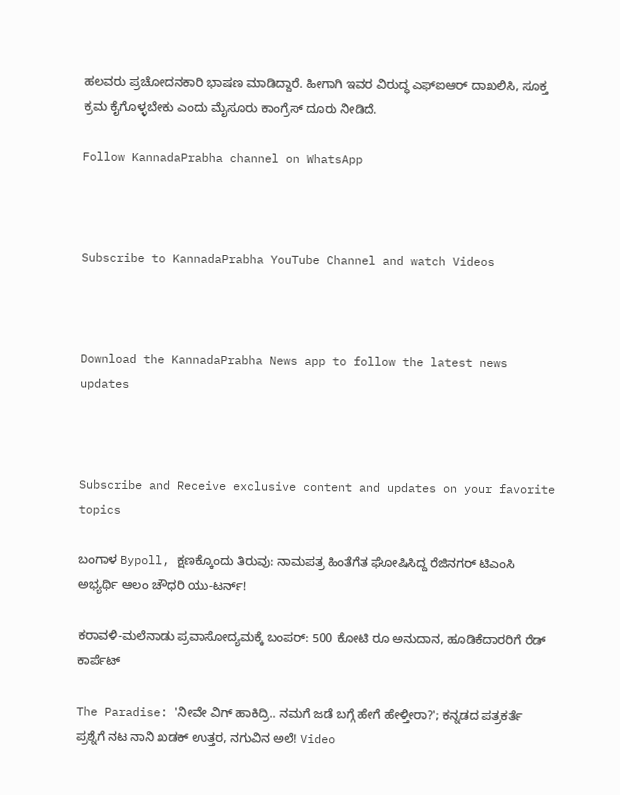ಹಲವರು ಪ್ರಚೋದನಕಾರಿ ಭಾಷಣ ಮಾಡಿದ್ದಾರೆ. ಹೀಗಾಗಿ ಇವರ ವಿರುದ್ಧ ಎಫ್ಐಆರ್ ದಾಖಲಿಸಿ, ಸೂಕ್ತ ಕ್ರಮ ಕೈಗೊಳ್ಳಬೇಕು ಎಂದು ಮೈಸೂರು ಕಾಂಗ್ರೆಸ್ ದೂರು ನೀಡಿದೆ.

Follow KannadaPrabha channel on WhatsApp



Subscribe to KannadaPrabha YouTube Channel and watch Videos



Download the KannadaPrabha News app to follow the latest news updates



Subscribe and Receive exclusive content and updates on your favorite topics

ಬಂಗಾಳ Bypoll, ಕ್ಷಣಕ್ಕೊಂದು ತಿರುವು: ನಾಮಪತ್ರ ಹಿಂತೆಗೆತ ಘೋಷಿಸಿದ್ದ ರೆಜಿನಗರ್ ಟಿಎಂಸಿ ಅಭ್ಯರ್ಥಿ ಆಲಂ ಚೌಧರಿ ಯು-ಟರ್ನ್!

ಕರಾವಳಿ-ಮಲೆನಾಡು ಪ್ರವಾಸೋದ್ಯಮಕ್ಕೆ ಬಂಪರ್: 500 ಕೋಟಿ ರೂ ಅನುದಾನ, ಹೂಡಿಕೆದಾರರಿಗೆ ರೆಡ್ ಕಾರ್ಪೆಟ್

The Paradise: 'ನೀವೇ ವಿಗ್ ಹಾಕಿದ್ರಿ.. ನಮಗೆ ಜಡೆ ಬಗ್ಗೆ ಹೇಗೆ ಹೇಳ್ತೀರಾ?'; ಕನ್ನಡದ ಪತ್ರಕರ್ತೆ ಪ್ರಶ್ನೆಗೆ ನಟ ನಾನಿ ಖಡಕ್ ಉತ್ತರ, ನಗುವಿನ ಅಲೆ! Video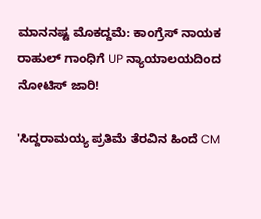ಮಾನನಷ್ಟ ಮೊಕದ್ದಮೆ: ಕಾಂಗ್ರೆಸ್ ನಾಯಕ ರಾಹುಲ್ ಗಾಂಧಿಗೆ UP ನ್ಯಾಯಾಲಯದಿಂದ ನೋಟಿಸ್ ಜಾರಿ!

'ಸಿದ್ದರಾಮಯ್ಯ ಪ್ರತಿಮೆ ತೆರವಿನ ಹಿಂದೆ CM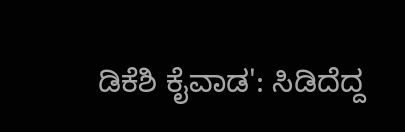ಡಿಕೆಶಿ ಕೈವಾಡ': ಸಿಡಿದೆದ್ದ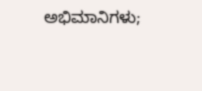ಅಭಿಮಾನಿಗಳು;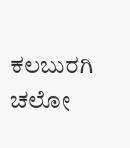ಕಲಬುರಗಿ ಚಲೋ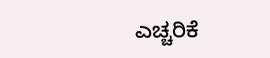ಎಚ್ಚರಿಕೆ